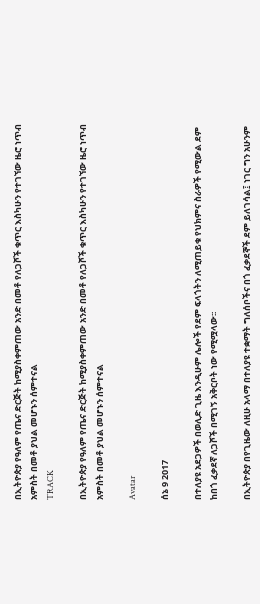በኢትዮጵያ የዓለም የጤና ድርጅት ከሚያስቀምጠው አንድ በመቶ የለጋሾች ቁጥር እስካሁን የተገኘው ዜሮ ነጥብ አምስት በመቶ ያህል መሆኑን ሰምተናል
TRACK

በኢትዮጵያ የዓለም የጤና ድርጅት ከሚያስቀምጠው አንድ በመቶ የለጋሾች ቁጥር እስካሁን የተገኘው ዜሮ ነጥብ አምስት በመቶ ያህል መሆኑን ሰምተናል

Avatar

ሰኔ 9 2017

በተለያዩ አደጋዎች በወሊድ ጊዜ እንዲሁም ሌሎች የደም ፍላጎትን ለሚጠይቁ የህክምና ስራዎች የሚውል ደም ከበጎ ፈቃደኛ ለጋሾች በሚገኝ አቅርቦት ነው የሚሟላው፡፡

በኢትዮጵያ በየጊዜው ለዚሁ አላማ በተለያዩ ተቋማት ግለሰቦችና በጎ ፈቃደኞች ደም ይለገሳል፤ ነገር ግን አሁንም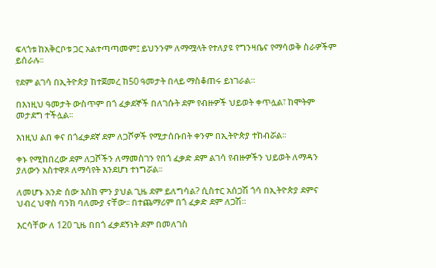ፍላጎቱ ከአቅርቦቱ ጋር አልተጣጣመም፤ ይህንንም ለማሟላት የተለያዩ የግንዛቤና የማሳወቅ ስራዎችም ይሰራሉ፡፡

የደም ልገሳ በኢትዮጵያ ከተጀመረ ከ50 ዓመታት በላይ ማስቆጠሩ ይነገራል።

በእነዚህ ዓመታት ውስጥም በጎ ፈቃደኞች በለገሱት ደም የብዙዎች ህይወት ቀጥሏል፣ ከሞትም መታደግ ተችሏል፡፡

እነዚህ ልበ ቀና በጎፈቃደኛ ደም ለጋሾዎች የሚታሰቡበት ቀንም በኢትዮጵያ ተከብሯል፡፡

ቀኑ የሚከበረው ደም ለጋሾችን ለማመስገን የበጎ ፈቃድ ደም ልገሳ የብዙዎችን ህይወት ለማዳን ያለውን አስተዋጾ ለማሳየት እንደሆነ ተነግሯል፡፡

ለመሆኑ አንድ ሰው እስከ ምን ያህል ጊዜ ደም ይለግሳል? ሲስተር አሰጋሽ ጎሳ በኢትዮጵያ ደምና ህብረ ህዋስ ባንክ ባለሙያ ናቸው፡፡ በተጨማሪም በጎ ፈቃድ ደም ለጋሽ።

እርሳቸው ለ 120 ጊዜ በበጎ ፈቃደኝነት ደም በመለገስ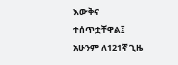እውቅና ተሰጥቷቸዋል፤ አሁንም ለ121ኛ ጊዜ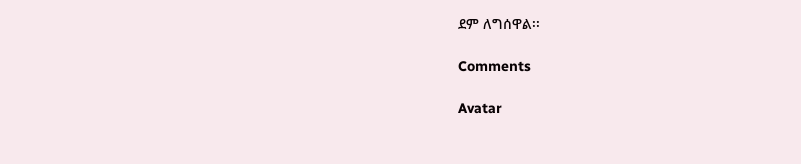ደም ለግሰዋል፡፡

Comments

Avatar